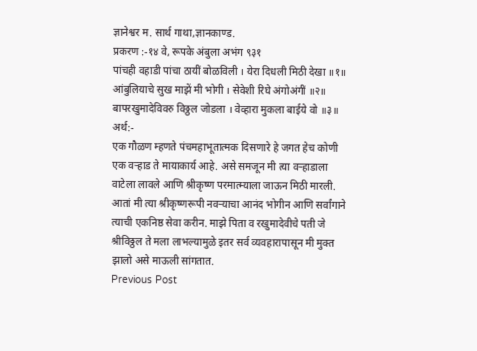ज्ञानेश्वर म. सार्थ गाथा,ज्ञानकाण्ड.
प्रकरण :-१४ वे, रूपके अंबुला अभंग ९३१
पांचही वहाडी पांचा ठायीं बोळविली । येरा दिधली मिठी देखा ॥१॥ आंबुलियाचे सुख माझें मी भोगी । सेवेशी रिघे अंगोअंगीं ॥२॥ बापरखुमादेविवरु विठ्ठल जोडला । वेव्हारा मुकला बाईये वो ॥३॥
अर्थ:-
एक गौळण म्हणते पंचमहाभूतात्मक दिसणारे हे जगत हेच कोणी एक वऱ्हाड ते मायाकार्य आहे. असे समजून मी त्या वऱ्हाडाला वाटेला लावले आणि श्रीकृष्ण परमात्म्याला जाऊन मिठी मारली. आतां मी त्या श्रीकृष्णरूपी नवऱ्याचा आनंद भोगीन आणि सर्वांगाने त्याची एकनिष्ठ सेवा करीन. माझे पिता व रखुमादेवीचे पती जे श्रीविठ्ठल ते मला लाभल्यामुळे इतर सर्व व्यवहारापासून मी मुक्त झालो असे माऊली सांगतात.
Previous Post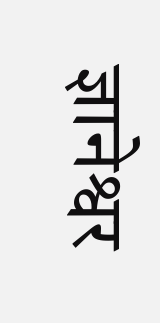ज्ञानेश्वर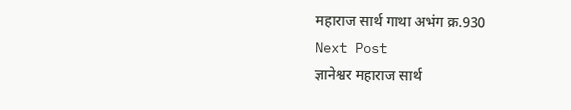महाराज सार्थ गाथा अभंग क्र.930
Next Post
ज्ञानेश्वर महाराज सार्थ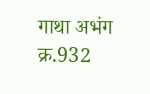गाथा अभंग क्र.932